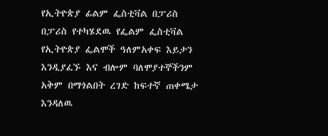የኢትዮጵያ ፊልም ፌስቲቫል በፓሪስ
በፓሪስ የተካሄደዉ የፌልም ፌስቲቫል የኢትዮጵያ ፌልሞች ዓለምአቀፍ እይታን እንዲያፈኙ እና ብሎም ባለሞያተኞችንም አቅም በማጎልበት ረገድ ከፍተኛ ጠቀሜታ እንዳለዉ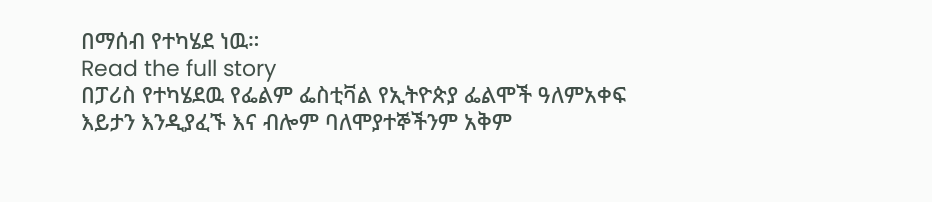በማሰብ የተካሄደ ነዉ።
Read the full story
በፓሪስ የተካሄደዉ የፌልም ፌስቲቫል የኢትዮጵያ ፌልሞች ዓለምአቀፍ እይታን እንዲያፈኙ እና ብሎም ባለሞያተኞችንም አቅም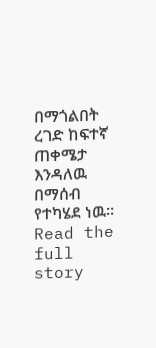በማጎልበት ረገድ ከፍተኛ ጠቀሜታ እንዳለዉ በማሰብ የተካሄደ ነዉ።
Read the full story